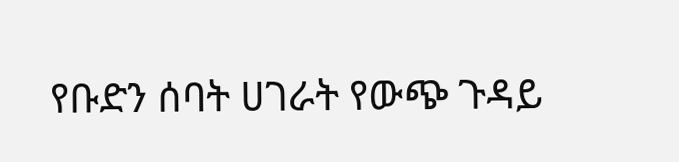የቡድን ሰባት ሀገራት የውጭ ጉዳይ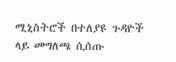ሚኒስትሮች በተለያዩ ጉዳዮች ላይ መግለጫ ሲሰጡ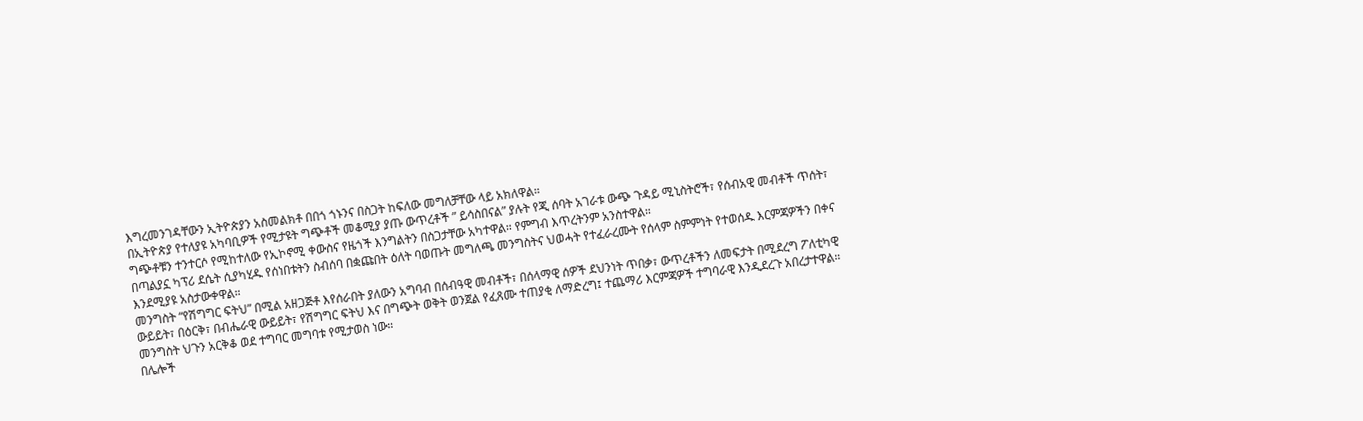እግረመንገዳቸውን ኢትዮጵያን አስመልክቶ በበጎ ጎኑንና በስጋት ከፍለው መግለቻቸው ላይ አክለዋል።
በኢትዮጵያ የተለያዩ አካባቢዎች የሚታዩት ግጭቶች መቆሚያ ያጡ ውጥረቶች ” ይሳስበናል” ያሉት የጂ ሰባት አገራቱ ውጭ ጉዳይ ሚኒስትሮች፣ የሰብአዊ መብቶች ጥሰት፣ ግጭቶቹን ተንተርሶ የሚከተለው የኢኮኖሚ ቀውስና የዜጎች እንግልትን በስጋታቸው አካተዋል። የምግብ እጥረትንም አንስተዋል።
በጣልያኗ ካፕሪ ደሴት ሲያካሂዱ የሰነበቱትን ስብሰባ በቋጩበት ዕለት ባወጡት መግለጫ መንግስትና ህወሓት የተፈራረሙት የሰላም ስምምነት የተወሰዱ እርምጃዎችን በቀና እንደሚያዩ አስታውቀዋል።
መንግስት “የሽግግር ፍትህ” በሚል አዘጋጅቶ እየሰራበት ያለውን አግባብ በሰብዓዊ መብቶች፣ በሰላማዊ ሰዎች ደህንነት ጥበቃ፣ ውጥረቶችን ለመፍታት በሚደረግ ፖለቲካዊ ውይይት፣ በዕርቅ፣ በብሔራዊ ውይይት፣ የሽግግር ፍትህ እና በግጭት ወቅት ወንጀል የፈጸሙ ተጠያቂ ለማድረግ፤ ተጨማሪ እርምጃዎች ተግባራዊ እንዲደረጉ አበረታተዋል። መንግስት ህጉን አርቅቆ ወደ ተግባር መግባቱ የሚታወስ ነው።
በሌሎች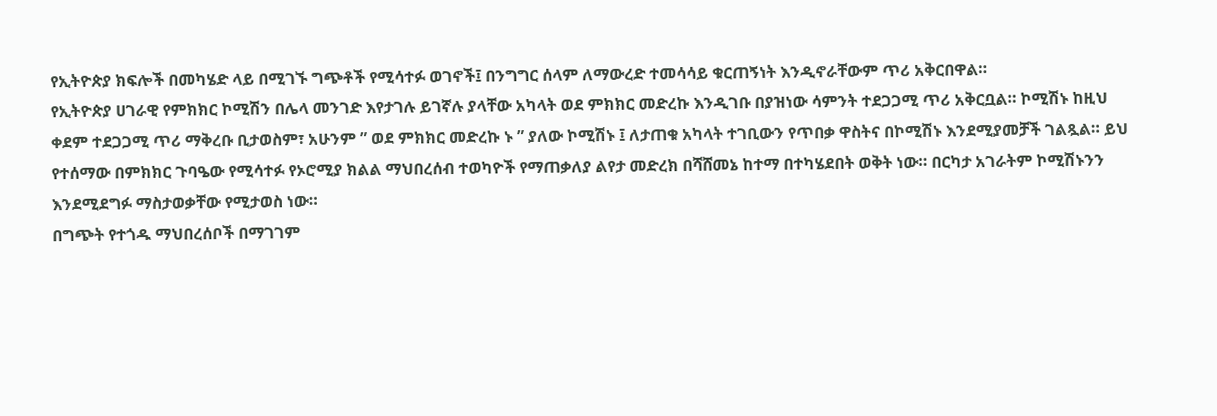የኢትዮጵያ ክፍሎች በመካሄድ ላይ በሚገኙ ግጭቶች የሚሳተፉ ወገኖች፤ በንግግር ሰላም ለማውረድ ተመሳሳይ ቁርጠኝነት እንዲኖራቸውም ጥሪ አቅርበዋል።
የኢትዮጵያ ሀገራዊ የምክክር ኮሚሽን በሌላ መንገድ እየታገሉ ይገኛሉ ያላቸው አካላት ወደ ምክክር መድረኩ እንዲገቡ በያዝነው ሳምንት ተደጋጋሚ ጥሪ አቅርቧል። ኮሚሽኑ ከዚህ ቀደም ተደጋጋሚ ጥሪ ማቅረቡ ቢታወስም፣ አሁንም ” ወደ ምክክር መድረኩ ኑ ” ያለው ኮሚሽኑ ፤ ለታጠቁ አካላት ተገቢውን የጥበቃ ዋስትና በኮሚሽኑ እንደሚያመቻች ገልጿል። ይህ የተሰማው በምክክር ጉባዔው የሚሳተፉ የኦሮሚያ ክልል ማህበረሰብ ተወካዮች የማጠቃለያ ልየታ መድረክ በሻሸመኔ ከተማ በተካሄደበት ወቅት ነው። በርካታ አገራትም ኮሚሽኑንን እንደሚደግፉ ማስታወቃቸው የሚታወስ ነው።
በግጭት የተጎዱ ማህበረሰቦች በማገገም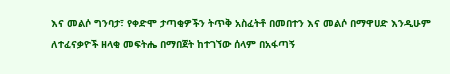እና መልሶ ግንባታ፣ የቀድሞ ታጣቂዎችን ትጥቅ አስፈትቶ በመበተን እና መልሶ በማዋሀድ እንዲሁም ለተፈናቃዮች ዘላቂ መፍትሔ በማበጀት ከተገኘው ሰላም በአፋጣኝ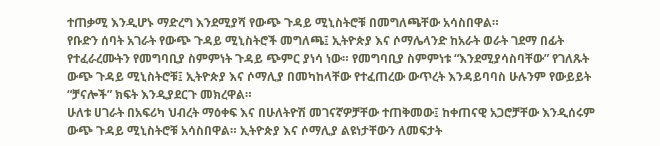ተጠቃሚ እንዲሆኑ ማድረግ እንደሚያሻ የውጭ ጉዳይ ሚኒስትሮቹ በመግለጫቸው አሳስበዋል።
የቡድን ሰባት አገራት የውጭ ጉዳይ ሚኒስትሮች መግለጫ፤ ኢትዮጵያ እና ሶማሌላንድ ከአራት ወራት ገደማ በፊት የተፈራረሙትን የመግባቢያ ስምምነት ጉዳይ ጭምር ያነሳ ነው። የመግባቢያ ስምምነቱ “እንደሚያሳስባቸው” የገለጹት ውጭ ጉዳይ ሚኒስትሮቹ፤ ኢትዮጵያ እና ሶማሊያ በመካከላቸው የተፈጠረው ውጥረት እንዳይባባስ ሁሉንም የውይይት “ቻናሎች” ክፍት እንዲያደርጉ መክረዋል።
ሁለቱ ሀገራት በአፍሪካ ህብረት ማዕቀፍ እና በሁለትዮሽ መገናኛዎቻቸው ተጠቅመው፤ ከቀጠናዊ አጋሮቻቸው እንዲሰሩም ውጭ ጉዳይ ሚኒስትሮቹ አሳስበዋል። ኢትዮጵያ እና ሶማሊያ ልዩነታቸውን ለመፍታት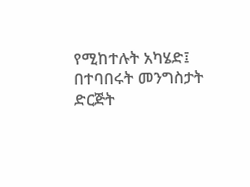የሚከተሉት አካሄድ፤ በተባበሩት መንግስታት ድርጅት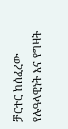ቻርተር ከሰፈረው የሉዓላዊነት እና የግዛት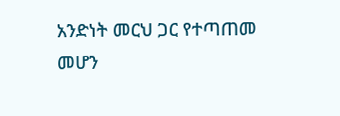አንድነት መርህ ጋር የተጣጠመ መሆን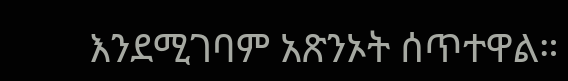እንደሚገባም አጽንኦት ሰጥተዋል።